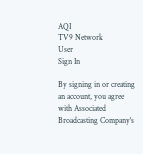AQI
TV9 Network
User
Sign In

By signing in or creating an account, you agree with Associated Broadcasting Company's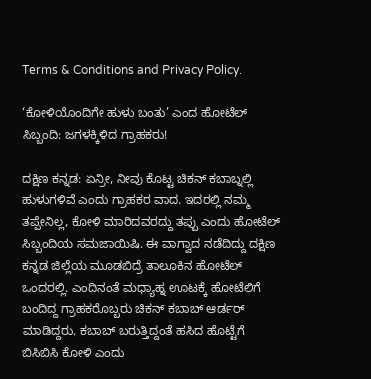Terms & Conditions and Privacy Policy.

‘ಕೋಳಿಯೊಂದಿಗೇ ಹುಳು ಬಂತು’ ಎಂದ ಹೋಟೆಲ್ ಸಿಬ್ಬಂದಿ: ಜಗಳಕ್ಕಿಳಿದ ಗ್ರಾಹಕರು!

ದಕ್ಷಿಣ ಕನ್ನಡ: ಏನ್ರೀ, ನೀವು ಕೊಟ್ಟ ಚಿಕನ್ ಕಬಾಬ್ನಲ್ಲಿ ಹುಳುಗಳಿವೆ ಎಂದು ಗ್ರಾಹಕರ ವಾದ. ಇದರಲ್ಲಿ ನಮ್ಮ ತಪ್ಪೇನಿಲ್ಲ, ಕೋಳಿ ಮಾರಿದವರದ್ದು ತಪ್ಪು ಎಂದು ಹೋಟೆಲ್ ಸಿಬ್ಬಂದಿಯ ಸಮಜಾಯಿಷಿ. ಈ ವಾಗ್ವಾದ ನಡೆದಿದ್ದು ದಕ್ಷಿಣ ಕನ್ನಡ ಜಿಲ್ಲೆಯ ಮೂಡಬಿದ್ರೆ ತಾಲೂಕಿನ ಹೋಟೆಲ್ ಒಂದರಲ್ಲಿ. ಎಂದಿನಂತೆ ಮಧ್ಯಾಹ್ನ ಊಟಕ್ಕೆ ಹೋಟೆಲಿಗೆ ಬಂದಿದ್ದ ಗ್ರಾಹಕರೊಬ್ಬರು ಚಿಕನ್ ಕಬಾಬ್ ಆರ್ಡರ್ ಮಾಡಿದ್ದರು. ಕಬಾಬ್ ಬರುತ್ತಿದ್ದಂತೆ ಹಸಿದ ಹೊಟ್ಟೆಗೆ ಬಿಸಿಬಿಸಿ ಕೋಳಿ ಎಂದು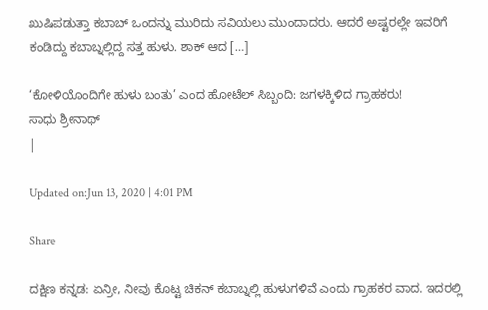ಖುಷಿಪಡುತ್ತಾ ಕಬಾಬ್ ಒಂದನ್ನು ಮುರಿದು ಸವಿಯಲು ಮುಂದಾದರು. ಆದರೆ ಅಷ್ಟರಲ್ಲೇ ಇವರಿಗೆ ಕಂಡಿದ್ದು ಕಬಾಬ್ನಲ್ಲಿದ್ದ ಸತ್ತ ಹುಳು. ಶಾಕ್ ಆದ […]

‘ಕೋಳಿಯೊಂದಿಗೇ ಹುಳು ಬಂತು’ ಎಂದ ಹೋಟೆಲ್ ಸಿಬ್ಬಂದಿ: ಜಗಳಕ್ಕಿಳಿದ ಗ್ರಾಹಕರು!
ಸಾಧು ಶ್ರೀನಾಥ್
|

Updated on:Jun 13, 2020 | 4:01 PM

Share

ದಕ್ಷಿಣ ಕನ್ನಡ: ಏನ್ರೀ, ನೀವು ಕೊಟ್ಟ ಚಿಕನ್ ಕಬಾಬ್ನಲ್ಲಿ ಹುಳುಗಳಿವೆ ಎಂದು ಗ್ರಾಹಕರ ವಾದ. ಇದರಲ್ಲಿ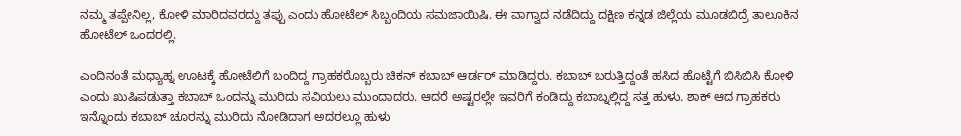ನಮ್ಮ ತಪ್ಪೇನಿಲ್ಲ, ಕೋಳಿ ಮಾರಿದವರದ್ದು ತಪ್ಪು ಎಂದು ಹೋಟೆಲ್ ಸಿಬ್ಬಂದಿಯ ಸಮಜಾಯಿಷಿ. ಈ ವಾಗ್ವಾದ ನಡೆದಿದ್ದು ದಕ್ಷಿಣ ಕನ್ನಡ ಜಿಲ್ಲೆಯ ಮೂಡಬಿದ್ರೆ ತಾಲೂಕಿನ ಹೋಟೆಲ್ ಒಂದರಲ್ಲಿ.

ಎಂದಿನಂತೆ ಮಧ್ಯಾಹ್ನ ಊಟಕ್ಕೆ ಹೋಟೆಲಿಗೆ ಬಂದಿದ್ದ ಗ್ರಾಹಕರೊಬ್ಬರು ಚಿಕನ್ ಕಬಾಬ್ ಆರ್ಡರ್ ಮಾಡಿದ್ದರು. ಕಬಾಬ್ ಬರುತ್ತಿದ್ದಂತೆ ಹಸಿದ ಹೊಟ್ಟೆಗೆ ಬಿಸಿಬಿಸಿ ಕೋಳಿ ಎಂದು ಖುಷಿಪಡುತ್ತಾ ಕಬಾಬ್ ಒಂದನ್ನು ಮುರಿದು ಸವಿಯಲು ಮುಂದಾದರು. ಆದರೆ ಅಷ್ಟರಲ್ಲೇ ಇವರಿಗೆ ಕಂಡಿದ್ದು ಕಬಾಬ್ನಲ್ಲಿದ್ದ ಸತ್ತ ಹುಳು. ಶಾಕ್ ಆದ ಗ್ರಾಹಕರು ಇನ್ನೊಂದು ಕಬಾಬ್ ಚೂರನ್ನು ಮುರಿದು ನೋಡಿದಾಗ ಅದರಲ್ಲೂ ಹುಳು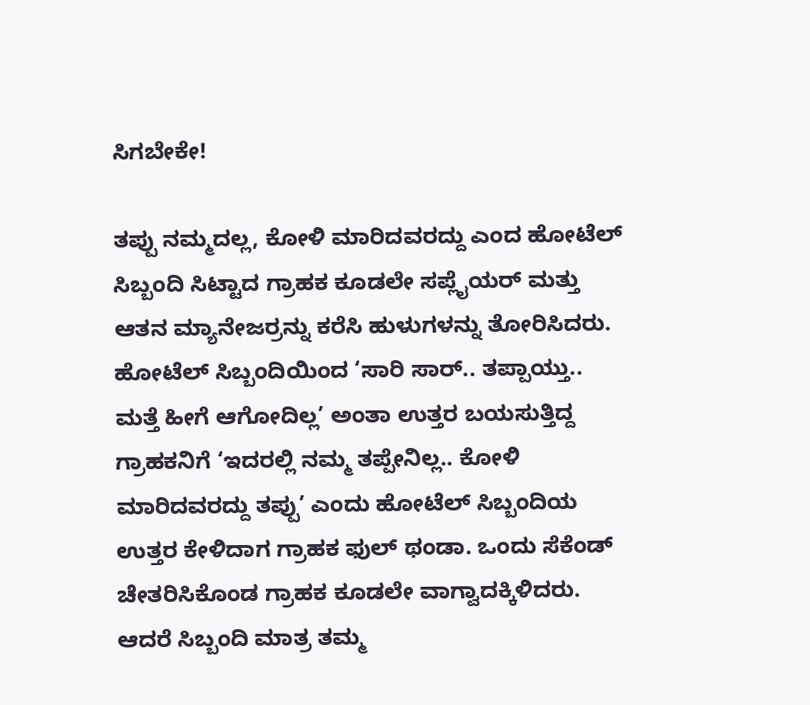ಸಿಗಬೇಕೇ!

ತಪ್ಪು ನಮ್ಮದಲ್ಲ, ಕೋಳಿ ಮಾರಿದವರದ್ದು ಎಂದ ಹೋಟೆಲ್ ಸಿಬ್ಬಂದಿ ಸಿಟ್ಟಾದ ಗ್ರಾಹಕ ಕೂಡಲೇ ಸಪ್ಲೈಯರ್ ಮತ್ತು ಆತನ ಮ್ಯಾನೇಜರ್ರನ್ನು ಕರೆಸಿ ಹುಳುಗಳನ್ನು ತೋರಿಸಿದರು. ಹೋಟೆಲ್ ಸಿಬ್ಬಂದಿಯಿಂದ ‘ಸಾರಿ ಸಾರ್.. ತಪ್ಪಾಯ್ತು.. ಮತ್ತೆ ಹೀಗೆ ಆಗೋದಿಲ್ಲ’ ಅಂತಾ ಉತ್ತರ ಬಯಸುತ್ತಿದ್ದ ಗ್ರಾಹಕನಿಗೆ ‘ಇದರಲ್ಲಿ ನಮ್ಮ ತಪ್ಪೇನಿಲ್ಲ.. ಕೋಳಿ ಮಾರಿದವರದ್ದು ತಪ್ಪು’ ಎಂದು ಹೋಟೆಲ್ ಸಿಬ್ಬಂದಿಯ ಉತ್ತರ ಕೇಳಿದಾಗ ಗ್ರಾಹಕ ಫುಲ್ ಥಂಡಾ. ಒಂದು ಸೆಕೆಂಡ್ ಚೇತರಿಸಿಕೊಂಡ ಗ್ರಾಹಕ ಕೂಡಲೇ ವಾಗ್ವಾದಕ್ಕಿಳಿದರು. ಆದರೆ ಸಿಬ್ಬಂದಿ ಮಾತ್ರ ತಮ್ಮ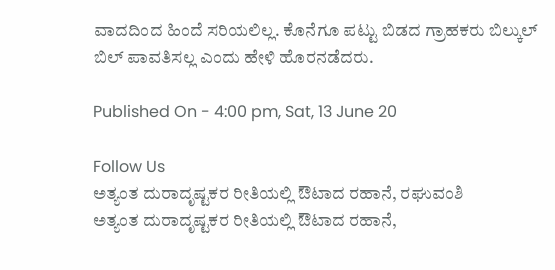ವಾದದಿಂದ ಹಿಂದೆ ಸರಿಯಲಿಲ್ಲ. ಕೊನೆಗೂ ಪಟ್ಟು ಬಿಡದ ಗ್ರಾಹಕರು ಬಿಲ್ಕುಲ್ ಬಿಲ್ ಪಾವತಿಸಲ್ಲ ಎಂದು ಹೇಳಿ ಹೊರನಡೆದರು.

Published On - 4:00 pm, Sat, 13 June 20

Follow Us
ಅತ್ಯಂತ ದುರಾದೃಷ್ಟಕರ ರೀತಿಯಲ್ಲಿ ಔಟಾದ ರಹಾನೆ, ರಘುವಂಶಿ
ಅತ್ಯಂತ ದುರಾದೃಷ್ಟಕರ ರೀತಿಯಲ್ಲಿ ಔಟಾದ ರಹಾನೆ,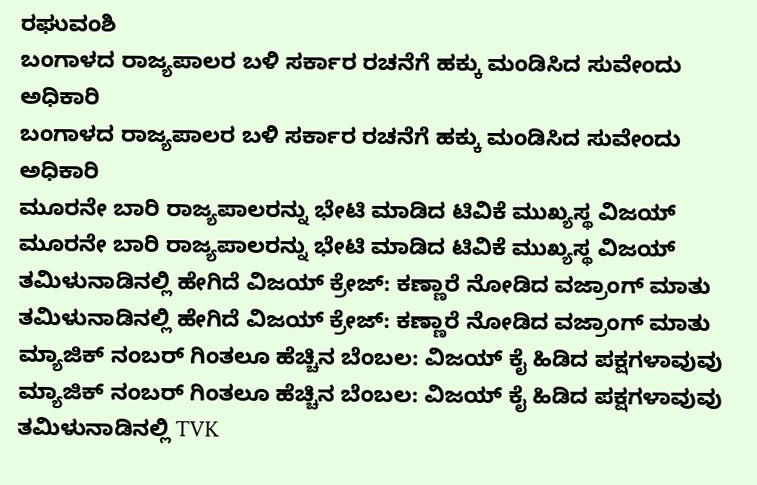ರಘುವಂಶಿ
ಬಂಗಾಳದ ರಾಜ್ಯಪಾಲರ ಬಳಿ ಸರ್ಕಾರ ರಚನೆಗೆ ಹಕ್ಕು ಮಂಡಿಸಿದ ಸುವೇಂದು ಅಧಿಕಾರಿ
ಬಂಗಾಳದ ರಾಜ್ಯಪಾಲರ ಬಳಿ ಸರ್ಕಾರ ರಚನೆಗೆ ಹಕ್ಕು ಮಂಡಿಸಿದ ಸುವೇಂದು ಅಧಿಕಾರಿ
ಮೂರನೇ ಬಾರಿ ರಾಜ್ಯಪಾಲರನ್ನು ಭೇಟಿ ಮಾಡಿದ ಟಿವಿಕೆ ಮುಖ್ಯಸ್ಥ ವಿಜಯ್
ಮೂರನೇ ಬಾರಿ ರಾಜ್ಯಪಾಲರನ್ನು ಭೇಟಿ ಮಾಡಿದ ಟಿವಿಕೆ ಮುಖ್ಯಸ್ಥ ವಿಜಯ್
ತಮಿಳುನಾಡಿನಲ್ಲಿ ಹೇಗಿದೆ ವಿಜಯ್ ಕ್ರೇಜ್: ಕಣ್ಣಾರೆ ನೋಡಿದ ವಜ್ರಾಂಗ್ ಮಾತು
ತಮಿಳುನಾಡಿನಲ್ಲಿ ಹೇಗಿದೆ ವಿಜಯ್ ಕ್ರೇಜ್: ಕಣ್ಣಾರೆ ನೋಡಿದ ವಜ್ರಾಂಗ್ ಮಾತು
ಮ್ಯಾಜಿಕ್ ನಂಬರ್ ಗಿಂತಲೂ ಹೆಚ್ಚಿನ ಬೆಂಬಲ: ವಿಜಯ್ ಕೈ ಹಿಡಿದ ಪಕ್ಷಗಳಾವುವು
ಮ್ಯಾಜಿಕ್ ನಂಬರ್ ಗಿಂತಲೂ ಹೆಚ್ಚಿನ ಬೆಂಬಲ: ವಿಜಯ್ ಕೈ ಹಿಡಿದ ಪಕ್ಷಗಳಾವುವು
ತಮಿಳುನಾಡಿನಲ್ಲಿ TVK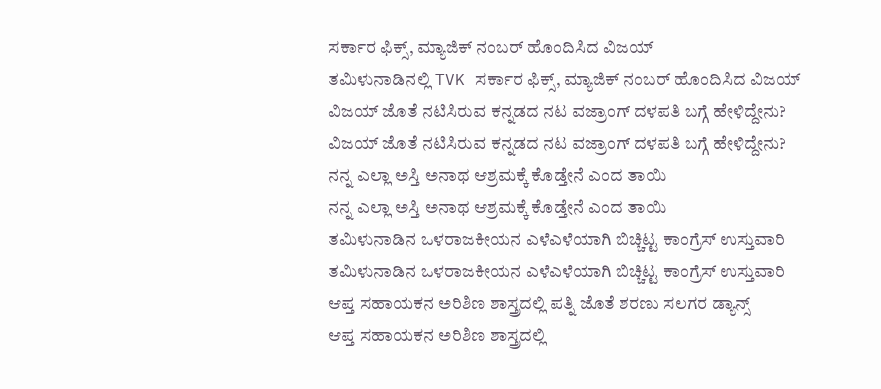ಸರ್ಕಾರ ಫಿಕ್ಸ್‌, ಮ್ಯಾಜಿಕ್ ನಂಬರ್ ಹೊಂದಿಸಿದ ವಿಜಯ್
ತಮಿಳುನಾಡಿನಲ್ಲಿ TVK ಸರ್ಕಾರ ಫಿಕ್ಸ್‌, ಮ್ಯಾಜಿಕ್ ನಂಬರ್ ಹೊಂದಿಸಿದ ವಿಜಯ್
ವಿಜಯ್ ಜೊತೆ ನಟಿಸಿರುವ ಕನ್ನಡದ ನಟ ವಜ್ರಾಂಗ್ ದಳಪತಿ ಬಗ್ಗೆ ಹೇಳಿದ್ದೇನು?
ವಿಜಯ್ ಜೊತೆ ನಟಿಸಿರುವ ಕನ್ನಡದ ನಟ ವಜ್ರಾಂಗ್ ದಳಪತಿ ಬಗ್ಗೆ ಹೇಳಿದ್ದೇನು?
ನನ್ನ ಎಲ್ಲಾ ಅಸ್ತಿ ಅನಾಥ ಆಶ್ರಮಕ್ಕೆ ಕೊಡ್ತೇನೆ ಎಂದ ತಾಯಿ
ನನ್ನ ಎಲ್ಲಾ ಅಸ್ತಿ ಅನಾಥ ಆಶ್ರಮಕ್ಕೆ ಕೊಡ್ತೇನೆ ಎಂದ ತಾಯಿ
ತಮಿಳುನಾಡಿನ ಒಳರಾಜಕೀಯನ ಎಳೆಎಳೆಯಾಗಿ ಬಿಚ್ಚಿಟ್ಟ ಕಾಂಗ್ರೆಸ್ ಉಸ್ತುವಾರಿ
ತಮಿಳುನಾಡಿನ ಒಳರಾಜಕೀಯನ ಎಳೆಎಳೆಯಾಗಿ ಬಿಚ್ಚಿಟ್ಟ ಕಾಂಗ್ರೆಸ್ ಉಸ್ತುವಾರಿ
ಆಪ್ತ ಸಹಾಯಕನ ಅರಿಶಿಣ ಶಾಸ್ತ್ರದಲ್ಲಿ ಪತ್ನಿ ಜೊತೆ ಶರಣು ಸಲಗರ ಡ್ಯಾನ್ಸ್
ಆಪ್ತ ಸಹಾಯಕನ ಅರಿಶಿಣ ಶಾಸ್ತ್ರದಲ್ಲಿ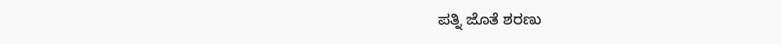ಪತ್ನಿ ಜೊತೆ ಶರಣು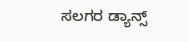ಸಲಗರ ಡ್ಯಾನ್ಸ್